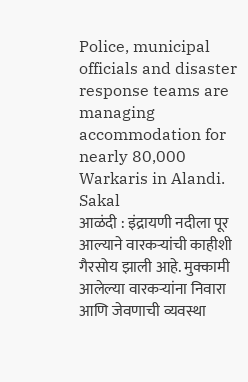Police, municipal officials and disaster response teams are managing accommodation for nearly 80,000 Warkaris in Alandi.
Sakal
आळंदी : इंद्रायणी नदीला पूर आल्याने वारकऱ्यांची काहीशी गैरसोय झाली आहे. मुक्कामी आलेल्या वारकऱ्यांना निवारा आणि जेवणाची व्यवस्था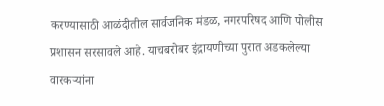करण्यासाठी आळंदीतील सार्वजनिक मंडळ, नगरपरिषद आणि पोलीस प्रशासन सरसावले आहे. याचबरोबर इंद्रायणीच्या पुरात अडकलेल्या वारकऱ्यांना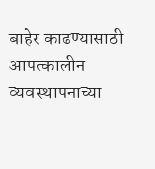बाहेर काढण्यासाठी आपत्कालीन व्यवस्थापनाच्या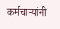कर्मचाऱ्यांनी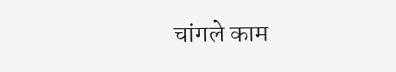चांगले काम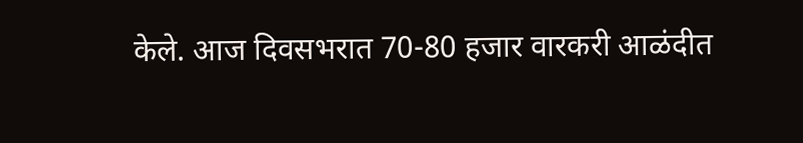केले. आज दिवसभरात 70-80 हजार वारकरी आळंदीत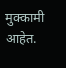मुक्कामी आहेत.